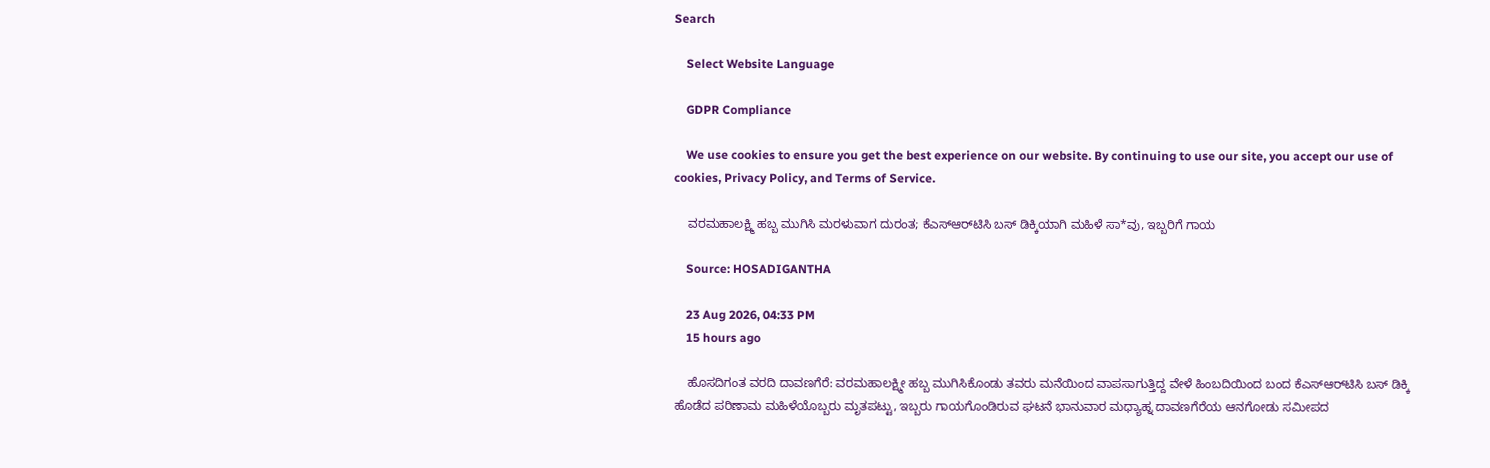Search

    Select Website Language

    GDPR Compliance

    We use cookies to ensure you get the best experience on our website. By continuing to use our site, you accept our use of cookies, Privacy Policy, and Terms of Service.

    ವರಮಹಾಲಕ್ಷ್ಮಿ ಹಬ್ಬ ಮುಗಿಸಿ ಮರಳುವಾಗ ದುರಂತ; ಕೆಎಸ್‌ಆರ್‌ಟಿಸಿ ಬಸ್ ಡಿಕ್ಕಿಯಾಗಿ ಮಹಿಳೆ ಸಾ*ವು, ಇಬ್ಬರಿಗೆ ಗಾಯ

    Source: HOSADIGANTHA

    23 Aug 2026, 04:33 PM
    15 hours ago

    ಹೊಸದಿಗಂತ ವರದಿ ದಾವಣಗೆರೆ: ವರಮಹಾಲಕ್ಷ್ಮೀ ಹಬ್ಬ ಮುಗಿಸಿಕೊಂಡು ತವರು ಮನೆಯಿಂದ ವಾಪಸಾಗುತ್ತಿದ್ದ ವೇಳೆ ಹಿಂಬದಿಯಿಂದ ಬಂದ ಕೆಎಸ್‌ಆರ್‌ಟಿಸಿ ಬಸ್ ಡಿಕ್ಕಿ ಹೊಡೆದ ಪರಿಣಾಮ ಮಹಿಳೆಯೊಬ್ಬರು ಮೃತಪಟ್ಟು, ಇಬ್ಬರು ಗಾಯಗೊಂಡಿರುವ ಘಟನೆ ಭಾನುವಾರ ಮಧ್ಯಾಹ್ನ ದಾವಣಗೆರೆಯ ಆನಗೋಡು ಸಮೀಪದ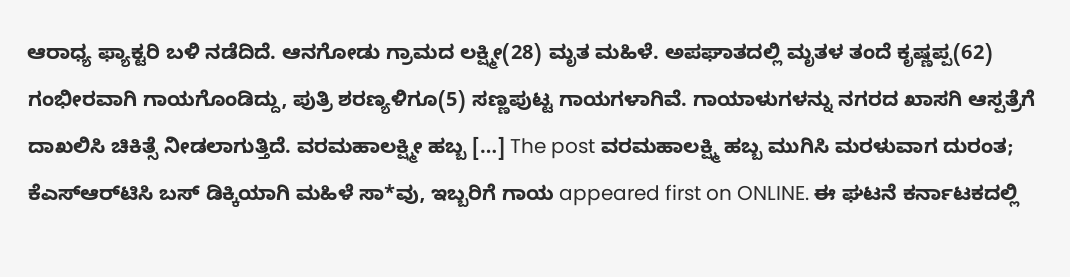ಆರಾಧ್ಯ ಫ್ಯಾಕ್ಟರಿ ಬಳಿ ನಡೆದಿದೆ. ಆನಗೋಡು ಗ್ರಾಮದ ಲಕ್ಷ್ಮೀ(28) ಮೃತ ಮಹಿಳೆ. ಅಪಘಾತದಲ್ಲಿ ಮೃತಳ ತಂದೆ ಕೃಷ್ಣಪ್ಪ(62) ಗಂಭೀರವಾಗಿ ಗಾಯಗೊಂಡಿದ್ದು, ಪುತ್ರಿ ಶರಣ್ಯಳಿಗೂ(5) ಸಣ್ಣಪುಟ್ಟ ಗಾಯಗಳಾಗಿವೆ. ಗಾಯಾಳುಗಳನ್ನು ನಗರದ ಖಾಸಗಿ ಆಸ್ಪತ್ರೆಗೆ ದಾಖಲಿಸಿ ಚಿಕಿತ್ಸೆ ನೀಡಲಾಗುತ್ತಿದೆ. ವರಮಹಾಲಕ್ಷ್ಮೀ ಹಬ್ಬ […] The post ವರಮಹಾಲಕ್ಷ್ಮಿ ಹಬ್ಬ ಮುಗಿಸಿ ಮರಳುವಾಗ ದುರಂತ; ಕೆಎಸ್‌ಆರ್‌ಟಿಸಿ ಬಸ್ ಡಿಕ್ಕಿಯಾಗಿ ಮಹಿಳೆ ಸಾ*ವು, ಇಬ್ಬರಿಗೆ ಗಾಯ appeared first on ONLINE. ಈ ಘಟನೆ ಕರ್ನಾಟಕದಲ್ಲಿ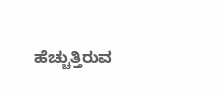ಹೆಚ್ಚುತ್ತಿರುವ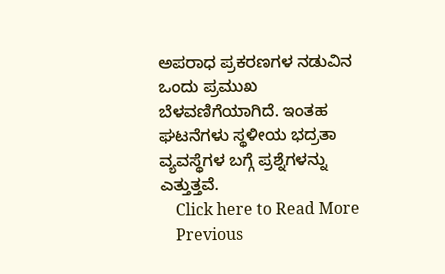ಅಪರಾಧ ಪ್ರಕರಣಗಳ ನಡುವಿನ ಒಂದು ಪ್ರಮುಖ ಬೆಳವಣಿಗೆಯಾಗಿದೆ. ಇಂತಹ ಘಟನೆಗಳು ಸ್ಥಳೀಯ ಭದ್ರತಾ ವ್ಯವಸ್ಥೆಗಳ ಬಗ್ಗೆ ಪ್ರಶ್ನೆಗಳನ್ನು ಎತ್ತುತ್ತವೆ.
    Click here to Read More
    Previous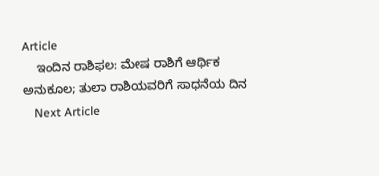Article
    ಇಂದಿನ ರಾಶಿಫಲ: ಮೇಷ ರಾಶಿಗೆ ಆರ್ಥಿಕ ಅನುಕೂಲ; ತುಲಾ ರಾಶಿಯವರಿಗೆ ಸಾಧನೆಯ ದಿನ
    Next Article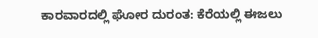ಕಾರವಾರದಲ್ಲಿ ಘೋರ ದುರಂತ: ಕೆರೆಯಲ್ಲಿ ಈಜಲು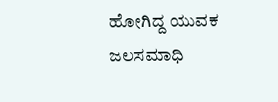ಹೋಗಿದ್ದ ಯುವಕ ಜಲಸಮಾಧಿ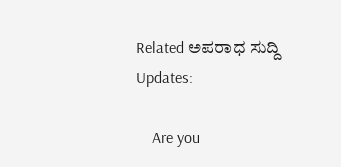Related ಅಪರಾಧ ಸುದ್ದಿ Updates:

    Are you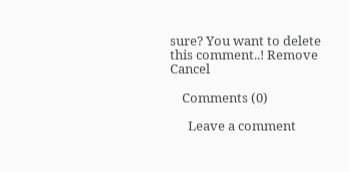sure? You want to delete this comment..! Remove Cancel

    Comments (0)

      Leave a comment